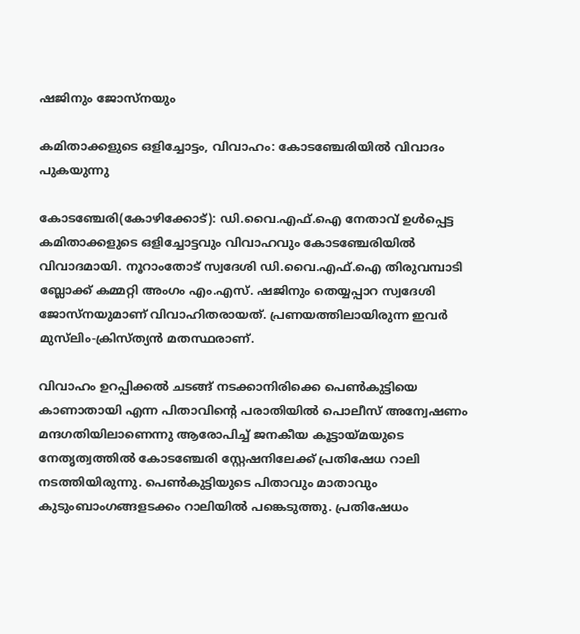ഷജിനും ജോസ്നയും

കമിതാക്കളുടെ ഒളിച്ചോട്ടം, വിവാഹം: കോടഞ്ചേരിയിൽ വിവാദം പുകയുന്നു

കോടഞ്ചേരി(കോഴിക്കോട്): ഡി.വൈ.എഫ്.ഐ നേതാവ് ഉൾപ്പെട്ട കമിതാക്കളുടെ ഒളിച്ചോട്ടവും വിവാഹവും കോടഞ്ചേരിയിൽ വിവാദമായി. നൂറാംതോട് സ്വദേശി ഡി.വൈ.എഫ്.ഐ തിരുവമ്പാടി ബ്ലോക്ക് കമ്മറ്റി അംഗം എം.എസ്. ഷജിനും തെയ്യപ്പാറ സ്വദേശി ജോസ്നയുമാണ് വിവാഹിതരായത്. പ്രണയത്തിലായിരുന്ന ഇവർ മുസ്‍ലിം-ക്രിസ്ത്യൻ മതസ്ഥരാണ്.

വിവാഹം ഉറപ്പിക്കൽ ചടങ്ങ് നടക്കാനിരിക്കെ പെൺകുട്ടിയെ കാണാതായി എന്ന പിതാവിന്റെ പരാതിയിൽ പൊലീസ് അന്വേഷണം മന്ദഗതിയിലാണെന്നു ആരോപിച്ച് ജനകീയ കൂട്ടായ്മയുടെ നേതൃത്വത്തിൽ കോടഞ്ചേരി സ്റ്റേഷനിലേക്ക് പ്രതിഷേധ റാലി നടത്തിയിരുന്നു. പെൺകുട്ടിയുടെ പിതാവും മാതാവും കുടുംബാംഗങ്ങളടക്കം റാലിയിൽ പങ്കെടുത്തു. പ്രതിഷേധം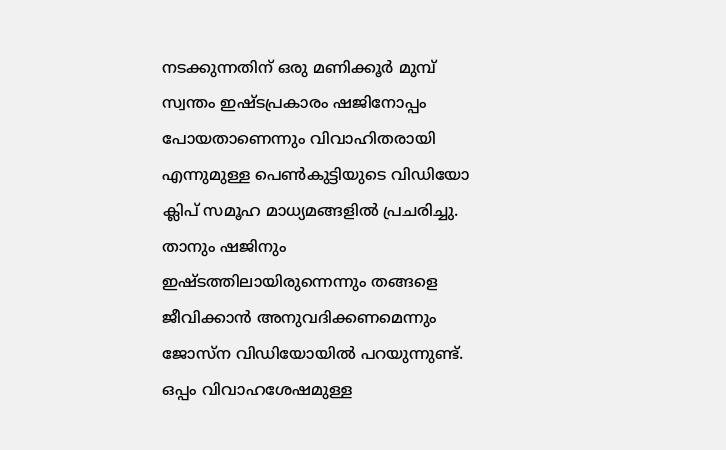നടക്കുന്നതിന് ഒരു മണിക്കൂർ മുമ്പ് സ്വന്തം ഇഷ്ടപ്രകാരം ഷജിനോപ്പം പോയതാണെന്നും വിവാഹിതരായി എന്നുമുള്ള പെൺകുട്ടിയുടെ വിഡിയോ ക്ലിപ് സമൂഹ മാധ്യമങ്ങളിൽ പ്രചരിച്ചു. താനും ഷജിനും ഇഷ്ടത്തിലായിരുന്നെന്നും തങ്ങളെ ജീവിക്കാൻ അനുവദിക്കണമെന്നും ജോസ്ന വിഡിയോയിൽ പറയുന്നുണ്ട്. ഒപ്പം വിവാഹശേഷമുള്ള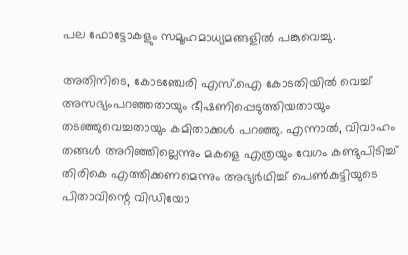പല ഫോട്ടോകളും സമൂഹമാധ്യമങ്ങളിൽ പങ്കുവെച്ചു.

അതിനിടെ, കോടഞ്ചേരി എസ്.ഐ കോടതിയിൽ വെച്ച് അസഭ്യംപറഞ്ഞതായും ഭീഷണിപ്പെടുത്തിയതായും തടഞ്ഞുവെച്ചതായും കമിതാക്കൾ പറഞ്ഞു. എന്നാൽ, വിവാഹം തങ്ങൾ അറിഞ്ഞില്ലെന്നും മകളെ എത്രയും വേഗം കണ്ടുപിടിച്ച് തിരികെ എത്തിക്കണമെന്നും അഭ്യർഥിച്ച് പെൺകുട്ടിയുടെ പിതാവിന്റെ വിഡിയോ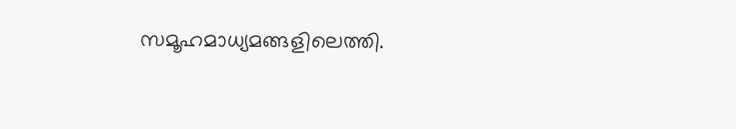സമൂഹമാധ്യമങ്ങളിലെത്തി.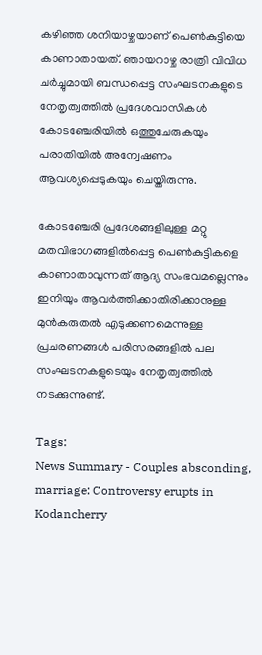കഴിഞ്ഞ ശനിയാഴ്ചയാണ് പെൺകുട്ടിയെ കാണാതായത്. ഞായറാഴ്ച രാത്രി വിവിധ ചർച്ചുമായി ബന്ധപ്പെട്ട സംഘടനകളുടെ നേതൃത്വത്തിൽ പ്രദേശവാസികൾ കോടഞ്ചേരിയിൽ ഒത്തുചേരുകയും പരാതിയിൽ അന്വേഷണം ആവശ്യപ്പെടുകയും ചെയ്തിരുന്നു.

കോടഞ്ചേരി പ്രദേശങ്ങളിലുള്ള മറ്റു മതവിഭാഗങ്ങളിൽപ്പെട്ട പെൺകുട്ടികളെ കാണാതാവുന്നത് ആദ്യ സംഭവമല്ലെന്നും ഇനിയും ആവർത്തിക്കാതിരിക്കാനുള്ള മുൻകരുതൽ എടുക്കണമെന്നുള്ള പ്രചരണങ്ങൾ പരിസരങ്ങളിൽ പല സംഘടനകളുടെയും നേതൃത്വത്തിൽ നടക്കുന്നുണ്ട്.

Tags:
News Summary - Couples absconding, marriage: Controversy erupts in Kodancherry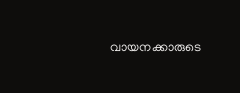വായനക്കാരുടെ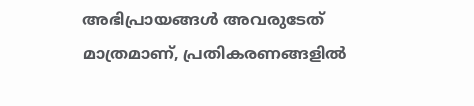അഭിപ്രായങ്ങള്‍ അവരുടേത് മാത്രമാണ്, പ്രതികരണങ്ങളിൽ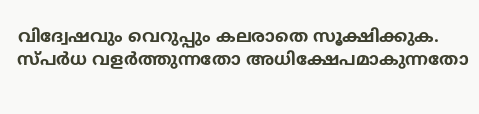വിദ്വേഷവും വെറുപ്പും കലരാതെ സൂക്ഷിക്കുക. സ്പർധ വളർത്തുന്നതോ അധിക്ഷേപമാകുന്നതോ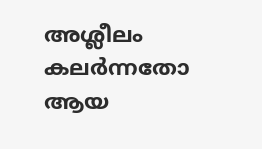അശ്ലീലം കലർന്നതോ ആയ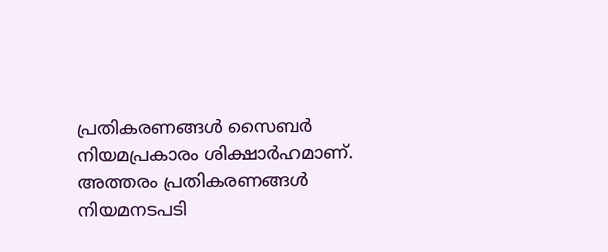പ്രതികരണങ്ങൾ സൈബർ നിയമപ്രകാരം ശിക്ഷാർഹമാണ്. അത്തരം പ്രതികരണങ്ങൾ നിയമനടപടി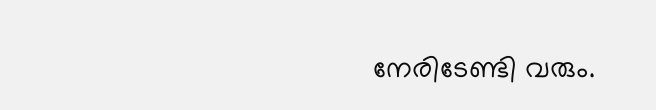നേരിടേണ്ടി വരും.